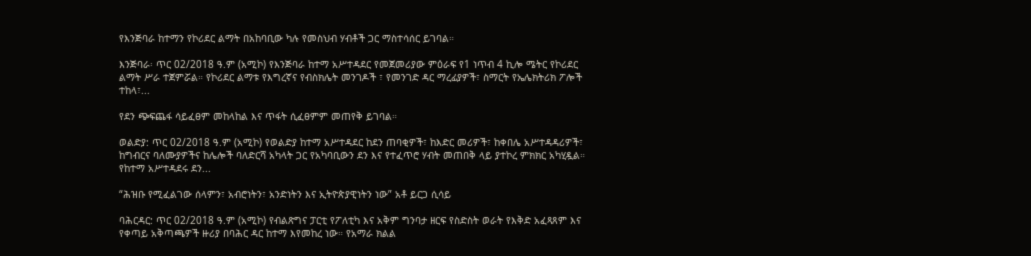የእንጅባራ ከተማን የኮሪደር ልማት በአከባቢው ካሉ የመስህብ ሃብቶች ጋር ማስተሳሰር ይገባል።

እንጅባራ፡ ጥር 02/2018 ዓ.ም (አሚኮ) የእንጅባራ ከተማ አሥተዳደር የመጀመሪያው ምዕራፍ የ1 ነጥብ 4 ኪሎ ሜትር የኮሪደር ልማት ሥራ ተጀምሯል። የኮሪደር ልማቱ የእግረኛና የብስክሌት መንገዶች ፣ የመንገድ ዳር ማረፊያዎች፣ ስማርት የኤሌክትሪክ ፖሎች ተከላ፣...

የደን ጭፍጨፋ ሳይፈፀም መከላከል እና ጥፋት ሲፈፀምም መጠየቅ ይገባል።

ወልድያ: ጥር 02/2018 ዓ.ም (አሚኮ) የወልድያ ከተማ አሥተዳደር ከደን ጠባቂዎች፣ ከእድር መሪዎች፣ ከቀበሌ አሥተዳዳሪዎች፣ ከግብርና ባለሙያዎችና ከሌሎች ባለድርሻ አካላት ጋር የአካባቢውን ደን እና የተፈጥሮ ሃብት መጠበቅ ላይ ያተኮረ ምክክር አካሂዷል። የከተማ አሥተዳደሩ ደን...

“ሕዝቡ የሚፈልገው ሰላምን፣ አብሮነትን፣ አንድነትን እና ኢትዮጵያዊነትን ነው” አቶ ይርጋ ሲሳይ

ባሕርዳር: ጥር 02/2018 ዓ.ም (አሚኮ) የብልጽግና ፓርቲ የፖለቲካ እና አቅም ግንባታ ዘርፍ የስድስት ወራት የእቅድ አፈጻጸም እና የቀጣይ አቅጣጫዎች ዙሪያ በባሕር ዳር ከተማ እየመከረ ነው። የአማራ ክልል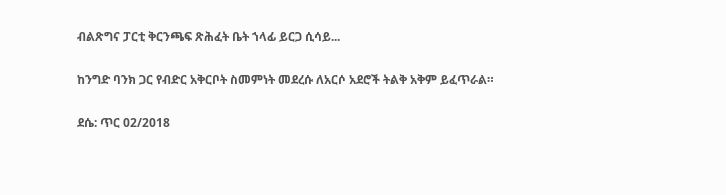ብልጽግና ፓርቲ ቅርንጫፍ ጽሕፈት ቤት ኀላፊ ይርጋ ሲሳይ...

ከንግድ ባንክ ጋር የብድር አቅርቦት ስመምነት መደረሱ ለአርሶ አደሮች ትልቅ አቅም ይፈጥራል።

ደሴ: ጥር 02/2018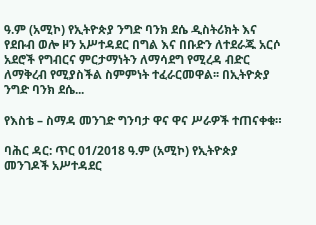ዓ.ም (አሚኮ) የኢትዮጵያ ንግድ ባንክ ደሴ ዲስትሪክት እና የደቡብ ወሎ ዞን አሥተዳደር በግል እና በቡድን ለተደራጁ አርሶ አደሮች የግብርና ምርታማነትን ለማሳደግ የሚረዳ ብድር ለማቅረብ የሚያስችል ስምምነት ተፈራርመዋል፡፡ በኢትዮጵያ ንግድ ባንክ ደሴ...

የእስቴ – ስማዳ መንገድ ግንባታ ዋና ዋና ሥራዎች ተጠናቀቁ።

ባሕር ዳር: ጥር 01/2018 ዓ.ም (አሚኮ) የኢትዮጵያ መንገዶች አሥተዳደር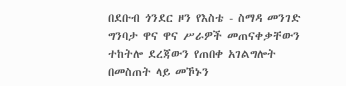በደቡብ ጎንደር ዞን የእስቴ - ስማዳ መንገድ ግንባታ ዋና ዋና ሥራዎች መጠናቀቃቸውን ተከትሎ ደረጃውን የጠበቀ አገልግሎት በመስጠት ላይ መኾኑን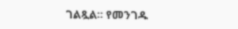ገልጿል። የመንገዱ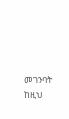መገንባት ከዚህ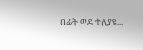በፊት ወደ ተለያዩ...